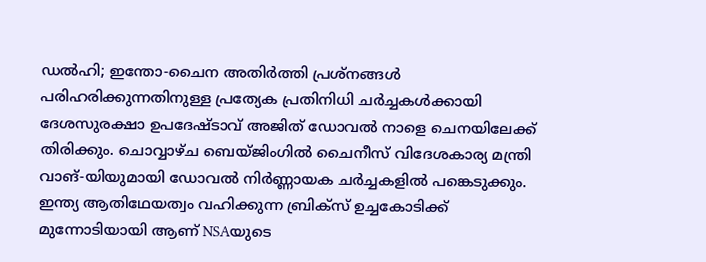ഡൽഹി; ഇന്തോ-ചൈന അതിർത്തി പ്രശ്നങ്ങൾ പരിഹരിക്കുന്നതിനുള്ള പ്രത്യേക പ്രതിനിധി ചർച്ചകൾക്കായി ദേശസുരക്ഷാ ഉപദേഷ്ടാവ് അജിത് ഡോവൽ നാളെ ചെനയിലേക്ക് തിരിക്കും. ചൊവ്വാഴ്ച ബെയ്ജിംഗിൽ ചൈനീസ് വിദേശകാര്യ മന്ത്രി വാങ്-യിയുമായി ഡോവൽ നിർണ്ണായക ചർച്ചകളിൽ പങ്കെടുക്കും. ഇന്ത്യ ആതിഥേയത്വം വഹിക്കുന്ന ബ്രിക്സ് ഉച്ചകോടിക്ക് മുന്നോടിയായി ആണ് NSAയുടെ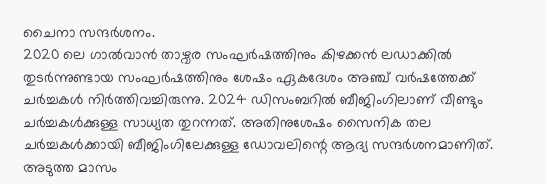ചൈനാ സന്ദർശനം.
2020 ലെ ഗാൽവാൻ താഴ്വര സംഘർഷത്തിനും കിഴക്കൻ ലഡാക്കിൽ തുടർന്നുണ്ടായ സംഘർഷത്തിനും ശേഷം ഏകദേശം അഞ്ച് വർഷത്തേക്ക് ചർച്ചകൾ നിർത്തിവച്ചിരുന്നു. 2024 ഡിസംബറിൽ ബീജിംഗിലാണ് വീണ്ടും ചർച്ചകൾക്കുള്ള സാധ്യത തുറന്നത്. അതിനുശേഷം സൈനിക തല ചർച്ചകൾക്കായി ബീജിംഗിലേക്കുള്ള ഡോവലിന്റെ ആദ്യ സന്ദർശനമാണിത്.
അടുത്ത മാസം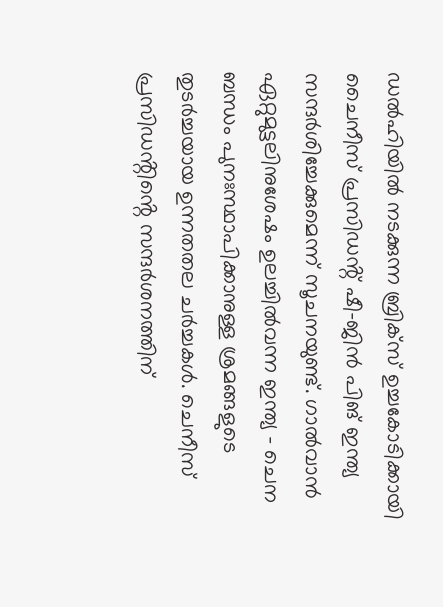ഡൽഹിയിൽ നടക്കുന്ന ബ്രിക്സ് ഉച്ചകോടിക്കായി ചൈനീസ് പ്രസിഡൻ്റ് ഷീ-ജിൻ പിങ് ഇന്ത്യ സന്ദർശിച്ചേക്കുമെന്ന് സൂചനയുണ്ട്. ഗാൽവാൻ ഏറ്റുമുട്ടലിനുശേഷം ഉലച്ചിൽവന്ന ഇന്ത്യ - ചെന ബന്ധം പുനഃസ്ഥാപിക്കാനുള്ള ശ്രമങ്ങളുടെ തുടർച്ചയായ ഉന്നതതല ചർച്ചകൾ. ചെനീസ് പ്രസിഡൻ്റിൻ്റെ സന്ദർശനത്തിന്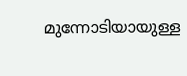മുന്നോടിയായുള്ള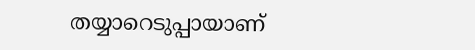തയ്യാറെടുപ്പായാണ്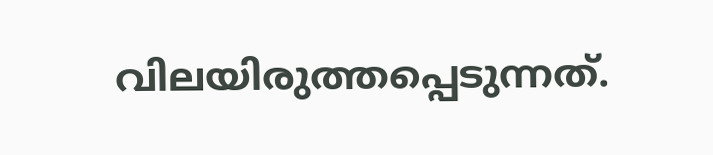വിലയിരുത്തപ്പെടുന്നത്.